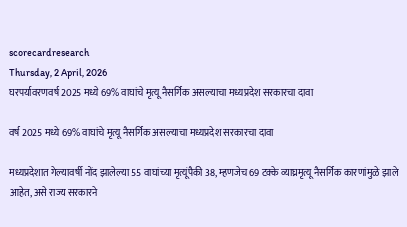scorecardresearch
Thursday, 2 April, 2026
घरपर्यावरणवर्ष 2025 मध्ये 69% वाघांचे मृत्यू नैसर्गिक असल्याचा मध्यप्रदेश सरकारचा दावा

वर्ष 2025 मध्ये 69% वाघांचे मृत्यू नैसर्गिक असल्याचा मध्यप्रदेश सरकारचा दावा

मध्यप्रदेशात गेल्यावर्षी नोंद झालेल्या 55 वाघांच्या मृत्यूंपैकी 38, म्हणजेच 69 टक्के व्याघ्रमृत्यू नैसर्गिक कारणांमुळे झाले आहेत, असे राज्य सरकारने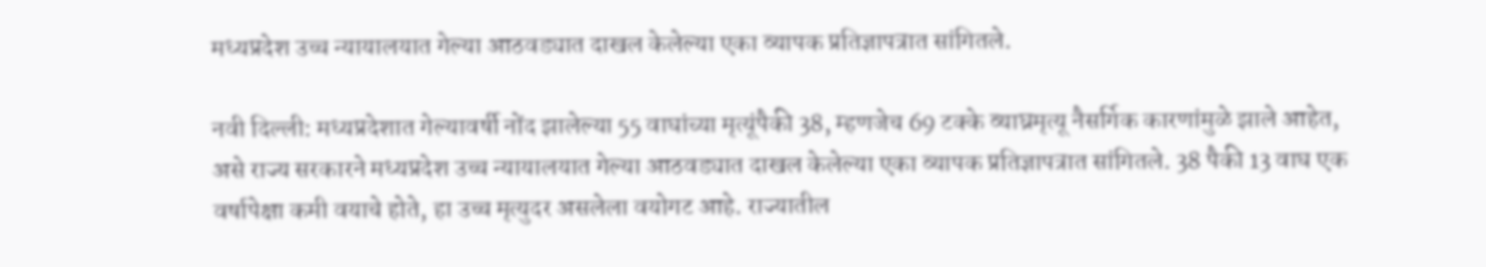मध्यप्रदेश उच्च न्यायालयात गेल्या आठवड्यात दाखल केलेल्या एका व्यापक प्रतिज्ञापत्रात सांगितले.

नवी दिल्ली: मध्यप्रदेशात गेल्यावर्षी नोंद झालेल्या 55 वाघांच्या मृत्यूंपैकी 38, म्हणजेच 69 टक्के व्याघ्रमृत्यू नैसर्गिक कारणांमुळे झाले आहेत, असे राज्य सरकारने मध्यप्रदेश उच्च न्यायालयात गेल्या आठवड्यात दाखल केलेल्या एका व्यापक प्रतिज्ञापत्रात सांगितले. 38 पैकी 13 वाघ एक वर्षापेक्षा कमी वयाचे होते, हा उच्च मृत्युदर असलेला वयोगट आहे. राज्यातील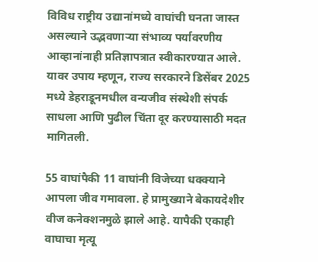विविध राष्ट्रीय उद्यानांमध्ये वाघांची घनता जास्त असल्याने उद्भवणाऱ्या संभाव्य पर्यावरणीय आव्हानांनाही प्रतिज्ञापत्रात स्वीकारण्यात आले. यावर उपाय म्हणून, राज्य सरकारने डिसेंबर 2025 मध्ये डेहराडूनमधील वन्यजीव संस्थेशी संपर्क साधला आणि पुढील चिंता दूर करण्यासाठी मदत मागितली.

55 वाघांपैकी 11 वाघांनी विजेच्या धक्क्याने आपला जीव गमावला. हे प्रामुख्याने बेकायदेशीर वीज कनेक्शनमुळे झाले आहे. यापैकी एकाही वाघाचा मृत्यू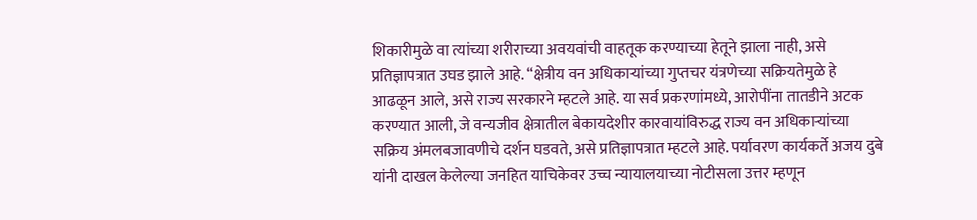शिकारीमुळे वा त्यांच्या शरीराच्या अवयवांची वाहतूक करण्याच्या हेतूने झाला नाही, असे प्रतिज्ञापत्रात उघड झाले आहे. “क्षेत्रीय वन अधिकाऱ्यांच्या गुप्तचर यंत्रणेच्या सक्रियतेमुळे हे आढळून आले, असे राज्य सरकारने म्हटले आहे. या सर्व प्रकरणांमध्ये, आरोपींना तातडीने अटक करण्यात आली, जे वन्यजीव क्षेत्रातील बेकायदेशीर कारवायांविरुद्ध राज्य वन अधिकाऱ्यांच्या सक्रिय अंमलबजावणीचे दर्शन घडवते, असे प्रतिज्ञापत्रात म्हटले आहे. पर्यावरण कार्यकर्ते अजय दुबे यांनी दाखल केलेल्या जनहित याचिकेवर उच्च न्यायालयाच्या नोटीसला उत्तर म्हणून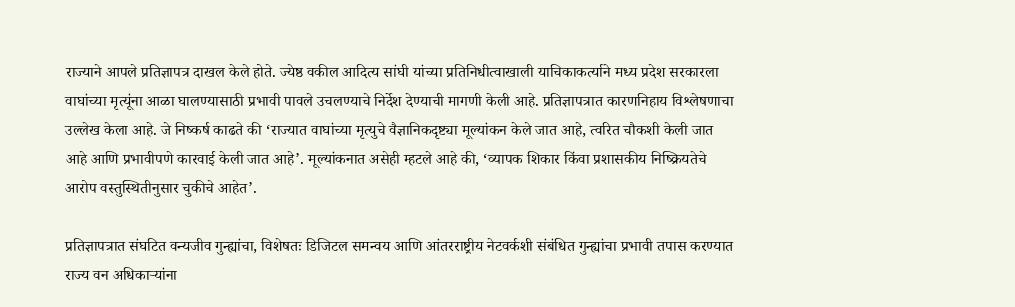राज्याने आपले प्रतिज्ञापत्र दाखल केले होते. ज्येष्ठ वकील आदित्य सांघी यांच्या प्रतिनिधीत्वाखाली याचिकाकर्त्याने मध्य प्रदेश सरकारला वाघांच्या मृत्यूंना आळा घालण्यासाठी प्रभावी पावले उचलण्याचे निर्देश देण्याची मागणी केली आहे. प्रतिज्ञापत्रात कारणनिहाय विश्लेषणाचा उल्लेख केला आहे. जे निष्कर्ष काढते की ‘राज्यात वाघांच्या मृत्युचे वैज्ञानिकदृष्ट्या मूल्यांकन केले जात आहे, त्वरित चौकशी केली जात आहे आणि प्रभावीपणे कारवाई केली जात आहे’. मूल्यांकनात असेही म्हटले आहे की, ‘व्यापक शिकार किंवा प्रशासकीय निष्क्रियतेचे आरोप वस्तुस्थितीनुसार चुकीचे आहेत’.

प्रतिज्ञापत्रात संघटित वन्यजीव गुन्ह्यांचा, विशेषतः डिजिटल समन्वय आणि आंतरराष्ट्रीय नेटवर्कशी संबंधित गुन्ह्यांचा प्रभावी तपास करण्यात राज्य वन अधिकाऱ्यांना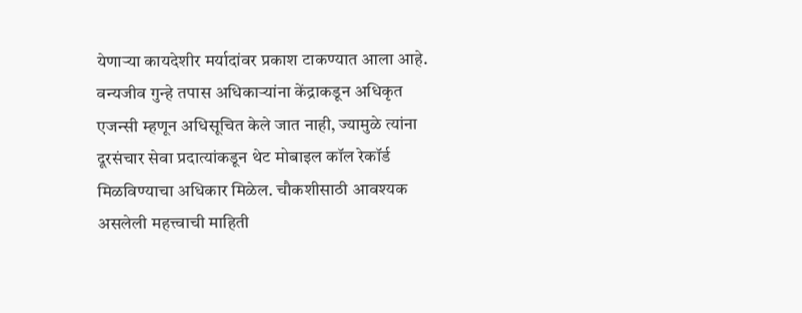येणाऱ्या कायदेशीर मर्यादांवर प्रकाश टाकण्यात आला आहे. वन्यजीव गुन्हे तपास अधिकाऱ्यांना केंद्राकडून अधिकृत एजन्सी म्हणून अधिसूचित केले जात नाही, ज्यामुळे त्यांना दूरसंचार सेवा प्रदात्यांकडून थेट मोबाइल कॉल रेकॉर्ड मिळविण्याचा अधिकार मिळेल. चौकशीसाठी आवश्यक असलेली महत्त्वाची माहिती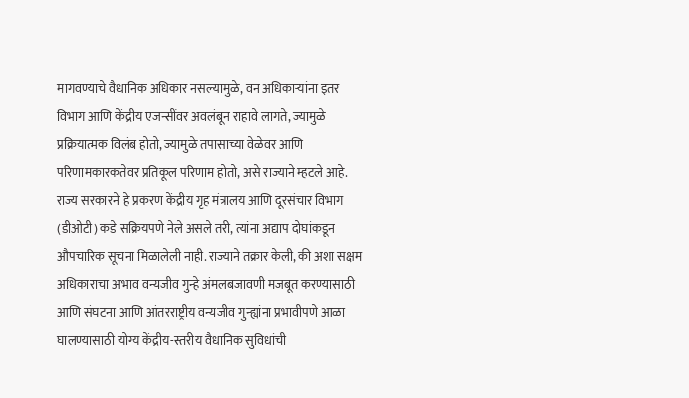मागवण्याचे वैधानिक अधिकार नसल्यामुळे, वन अधिकाऱ्यांना इतर विभाग आणि केंद्रीय एजन्सींवर अवलंबून राहावे लागते, ज्यामुळे प्रक्रियात्मक विलंब होतो, ज्यामुळे तपासाच्या वेळेवर आणि परिणामकारकतेवर प्रतिकूल परिणाम होतो, असे राज्याने म्हटले आहे. राज्य सरकारने हे प्रकरण केंद्रीय गृह मंत्रालय आणि दूरसंचार विभाग (डीओटी) कडे सक्रियपणे नेले असले तरी, त्यांना अद्याप दोघांकडून औपचारिक सूचना मिळालेली नाही. राज्याने तक्रार केली, की अशा सक्षम अधिकाराचा अभाव वन्यजीव गुन्हे अंमलबजावणी मजबूत करण्यासाठी आणि संघटना आणि आंतरराष्ट्रीय वन्यजीव गुन्ह्यांना प्रभावीपणे आळा घालण्यासाठी योग्य केंद्रीय-स्तरीय वैधानिक सुविधांची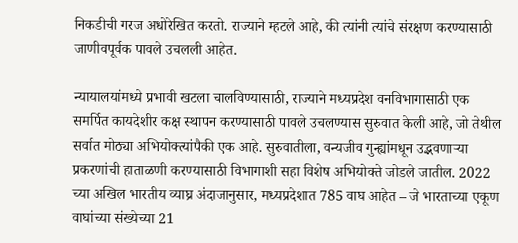निकडीची गरज अधोरेखित करतो. राज्याने म्हटले आहे, की त्यांनी त्यांचे संरक्षण करण्यासाठी जाणीवपूर्वक पावले उचलली आहेत.

न्यायालयांमध्ये प्रभावी खटला चालविण्यासाठी, राज्याने मध्यप्रदेश वनविभागासाठी एक समर्पित कायदेशीर कक्ष स्थापन करण्यासाठी पावले उचलण्यास सुरुवात केली आहे, जो तेथील सर्वात मोठ्या अभियोक्त्यांपैकी एक आहे. सुरुवातीला, वन्यजीव गुन्ह्यांमधून उद्भवणाऱ्या प्रकरणांची हाताळणी करण्यासाठी विभागाशी सहा विशेष अभियोक्ते जोडले जातील. 2022 च्या अखिल भारतीय व्याघ्र अंदाजानुसार, मध्यप्रदेशात 785 वाघ आहेत – जे भारताच्या एकूण वाघांच्या संख्येच्या 21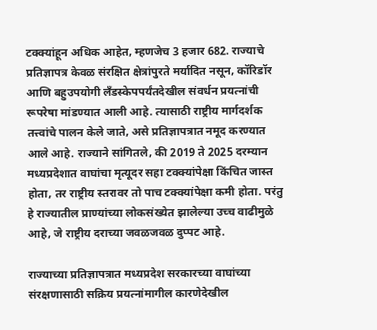टक्क्यांहून अधिक आहेत, म्हणजेच 3 हजार 682. राज्याचे प्रतिज्ञापत्र केवळ संरक्षित क्षेत्रांपुरते मर्यादित नसून, कॉरिडॉर आणि बहुउपयोगी लँडस्केपपर्यंतदेखील संवर्धन प्रयत्नांची रूपरेषा मांडण्यात आली आहे. त्यासाठी राष्ट्रीय मार्गदर्शक तत्त्वांचे पालन केले जाते, असे प्रतिज्ञापत्रात नमूद करण्यात आले आहे. राज्याने सांगितले, की 2019 ते 2025 दरम्यान मध्यप्रदेशात वाघांचा मृत्यूदर सहा टक्क्यांपेक्षा किंचित जास्त होता, तर राष्ट्रीय स्तरावर तो पाच टक्क्यांपेक्षा कमी होता. परंतु हे राज्यातील प्राण्यांच्या लोकसंख्येत झालेल्या उच्च वाढीमुळे आहे, जे राष्ट्रीय दराच्या जवळजवळ दुप्पट आहे.

राज्याच्या प्रतिज्ञापत्रात मध्यप्रदेश सरकारच्या वाघांच्या संरक्षणासाठी सक्रिय प्रयत्नांमागील कारणेदेखील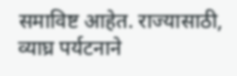समाविष्ट आहेत. राज्यासाठी, व्याघ्र पर्यटनाने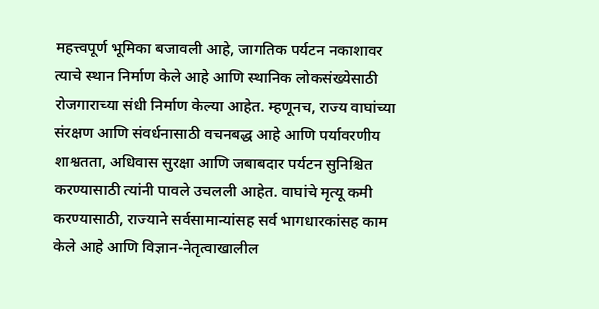महत्त्वपूर्ण भूमिका बजावली आहे, जागतिक पर्यटन नकाशावर त्याचे स्थान निर्माण केले आहे आणि स्थानिक लोकसंख्येसाठी रोजगाराच्या संधी निर्माण केल्या आहेत. म्हणूनच, राज्य वाघांच्या संरक्षण आणि संवर्धनासाठी वचनबद्ध आहे आणि पर्यावरणीय शाश्वतता, अधिवास सुरक्षा आणि जबाबदार पर्यटन सुनिश्चित करण्यासाठी त्यांनी पावले उचलली आहेत. वाघांचे मृत्यू कमी करण्यासाठी, राज्याने सर्वसामान्यांसह सर्व भागधारकांसह काम केले आहे आणि विज्ञान-नेतृत्वाखालील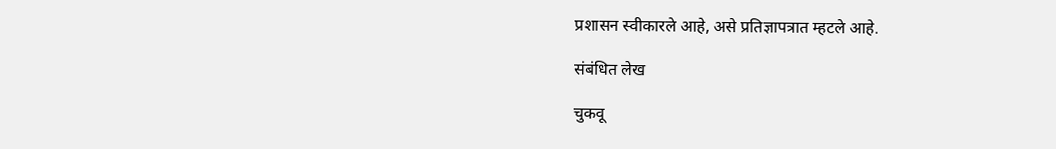प्रशासन स्वीकारले आहे, असे प्रतिज्ञापत्रात म्हटले आहे.

संबंधित लेख

चुकवू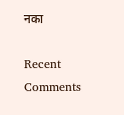नका

Recent Comments